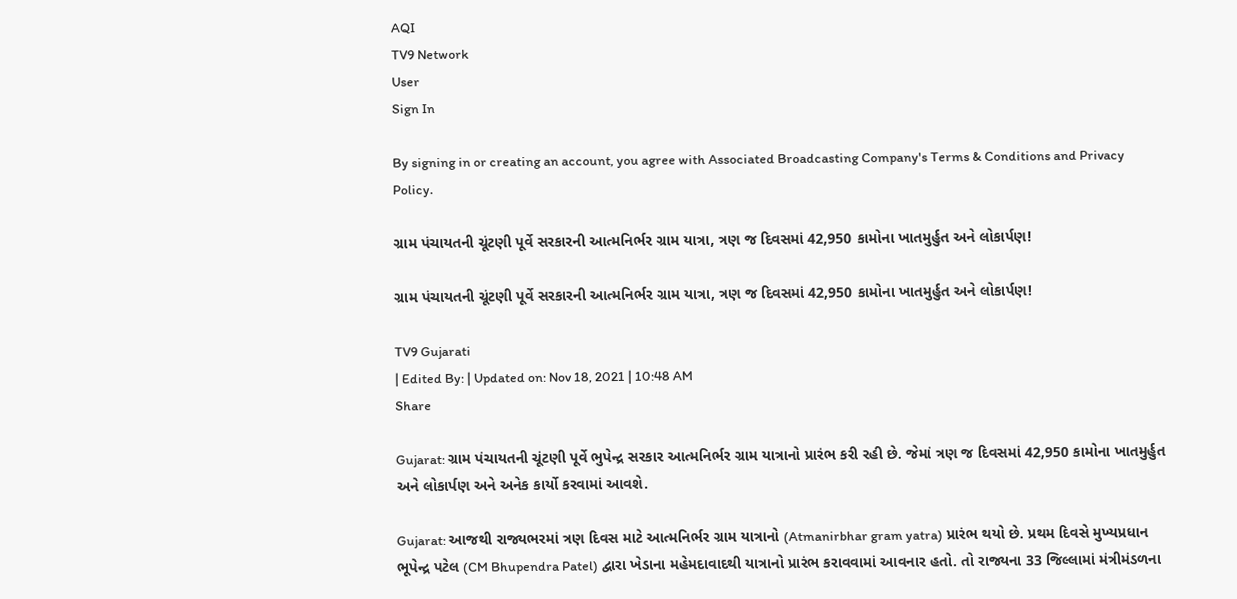AQI
TV9 Network
User
Sign In

By signing in or creating an account, you agree with Associated Broadcasting Company's Terms & Conditions and Privacy Policy.

ગ્રામ પંચાયતની ચૂંટણી પૂર્વે સરકારની આત્મનિર્ભર ગ્રામ યાત્રા, ત્રણ જ દિવસમાં 42,950 કામોના ખાતમુર્હુત અને લોકાર્પણ!

ગ્રામ પંચાયતની ચૂંટણી પૂર્વે સરકારની આત્મનિર્ભર ગ્રામ યાત્રા, ત્રણ જ દિવસમાં 42,950 કામોના ખાતમુર્હુત અને લોકાર્પણ!

TV9 Gujarati
| Edited By: | Updated on: Nov 18, 2021 | 10:48 AM
Share

Gujarat: ગ્રામ પંચાયતની ચૂંટણી પૂર્વે ભુપેન્દ્ર સરકાર આત્મનિર્ભર ગ્રામ યાત્રાનો પ્રારંભ કરી રહી છે. જેમાં ત્રણ જ દિવસમાં 42,950 કામોના ખાતમુર્હુત અને લોકાર્પણ અને અનેક કાર્યો કરવામાં આવશે.

Gujarat: આજથી રાજ્યભરમાં ત્રણ દિવસ માટે આત્મનિર્ભર ગ્રામ યાત્રાનો (Atmanirbhar gram yatra) પ્રારંભ થયો છે. પ્રથમ દિવસે મુખ્યપ્રધાન ભૂપેન્દ્ર પટેલ (CM Bhupendra Patel) દ્વારા ખેડાના મહેમદાવાદથી યાત્રાનો પ્રારંભ કરાવવામાં આવનાર હતો. તો રાજ્યના 33 જિલ્લામાં મંત્રીમંડળના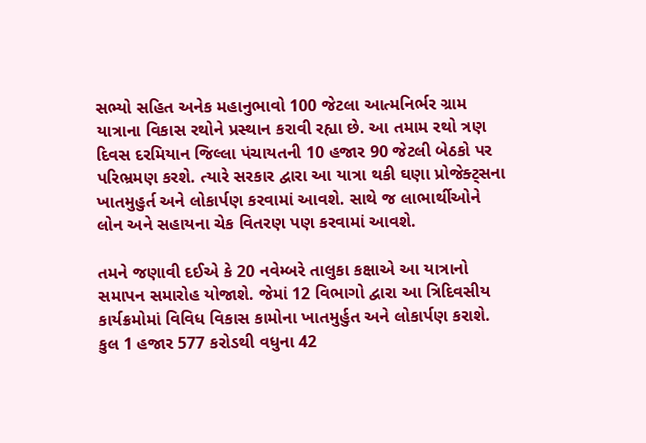સભ્યો સહિત અનેક મહાનુભાવો 100 જેટલા આત્મનિર્ભર ગ્રામ યાત્રાના વિકાસ રથોને પ્રસ્થાન કરાવી રહ્યા છે. આ તમામ રથો ત્રણ દિવસ દરમિયાન જિલ્લા પંચાયતની 10 હજાર 90 જેટલી બેઠકો પર પરિભ્રમણ કરશે. ત્યારે સરકાર દ્વારા આ યાત્રા થકી ઘણા પ્રોજેક્ટ્સના ખાતમુહુર્ત અને લોકાર્પણ કરવામાં આવશે. સાથે જ લાભાર્થીઓને લોન અને સહાયના ચેક વિતરણ પણ કરવામાં આવશે.

તમને જણાવી દઈએ કે 20 નવેમ્બરે તાલુકા કક્ષાએ આ યાત્રાનો સમાપન સમારોહ યોજાશે. જેમાં 12 વિભાગો દ્વારા આ ત્રિદિવસીય કાર્યક્રમોમાં વિવિધ વિકાસ કામોના ખાતમુર્હુત અને લોકાર્પણ કરાશે. કુલ 1 હજાર 577 કરોડથી વધુના 42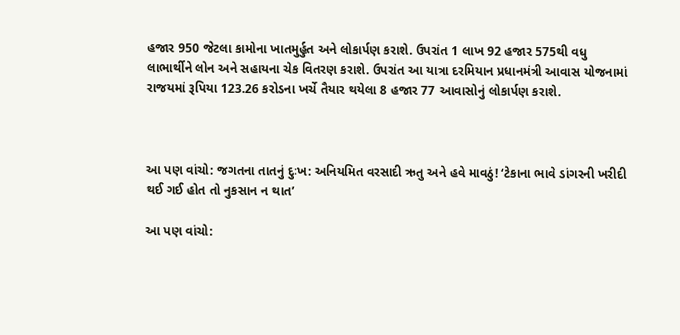હજાર 950 જેટલા કામોના ખાતમુર્હુત અને લોકાર્પણ કરાશે. ઉપરાંત 1 લાખ 92 હજાર 575થી વધુ લાભાર્થીને લોન અને સહાયના ચેક વિતરણ કરાશે. ઉપરાંત આ યાત્રા દરમિયાન પ્રધાનમંત્રી આવાસ યોજનામાં રાજયમાં રૂપિયા 123.26 કરોડના ખર્ચે તૈયાર થયેલા 8 હજાર 77 આવાસોનું લોકાર્પણ કરાશે.



આ પણ વાંચો: જગતના તાતનું દુઃખ: અનિયમિત વરસાદી ઋતુ અને હવે માવઠું! ‘ટેકાના ભાવે ડાંગરની ખરીદી થઈ ગઈ હોત તો નુકસાન ન થાત’

આ પણ વાંચો: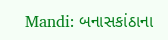Mandi: બનાસકાંઠાના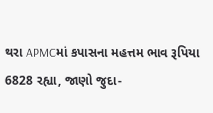થરા APMCમાં કપાસના મહત્તમ ભાવ રૂપિયા 6828 રહ્યા, જાણો જુદા-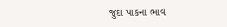જુદા પાકના ભાવ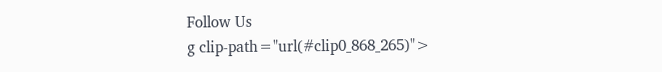Follow Us
g clip-path="url(#clip0_868_265)">